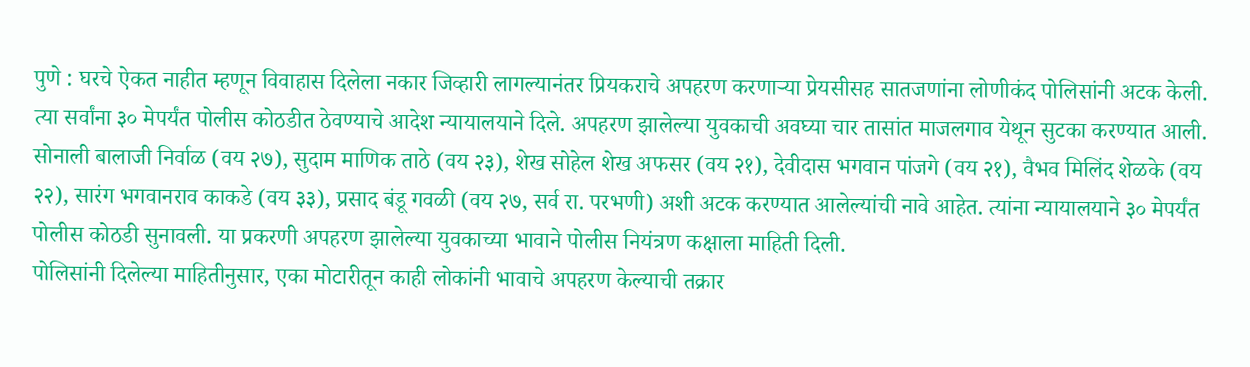पुणे : घरचे ऐकत नाहीत म्हणून विवाहास दिलेला नकार जिव्हारी लागल्यानंतर प्रियकराचे अपहरण करणाऱ्या प्रेयसीसह सातजणांना लोणीकंद पोलिसांनी अटक केली. त्या सर्वांना ३० मेपर्यंत पोलीस कोठडीत ठेवण्याचे आदेश न्यायालयाने दिले. अपहरण झालेल्या युवकाची अवघ्या चार तासांत माजलगाव येथून सुटका करण्यात आली.
सोनाली बालाजी निर्वाळ (वय २७), सुदाम माणिक ताठे (वय २३), शेख सोहेल शेख अफसर (वय २१), देवीदास भगवान पांजगे (वय २१), वैभव मिलिंद शेळके (वय २२), सारंग भगवानराव काकडे (वय ३३), प्रसाद बंडू गवळी (वय २७, सर्व रा. परभणी) अशी अटक करण्यात आलेल्यांची नावे आहेत. त्यांना न्यायालयाने ३० मेपर्यंत पोलीस कोठडी सुनावली. या प्रकरणी अपहरण झालेल्या युवकाच्या भावाने पोलीस नियंत्रण कक्षाला माहिती दिली.
पोलिसांनी दिलेल्या माहितीनुसार, एका मोटारीतून काही लोकांनी भावाचे अपहरण केल्याची तक्रार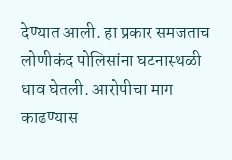देण्यात आली. हा प्रकार समजताच लोणीकंद पोलिसांना घटनास्थळी धाव घेतली. आरोपीचा माग काढण्यास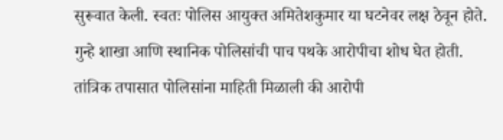सुरूवात केली. स्वतः पोलिस आयुक्त अमितेशकुमार या घटनेवर लक्ष ठेवून होते. गुन्हे शाखा आणि स्थानिक पोलिसांची पाच पथके आरोपीचा शोध घेत होती. तांत्रिक तपासात पोलिसांना माहिती मिळाली की आरोपी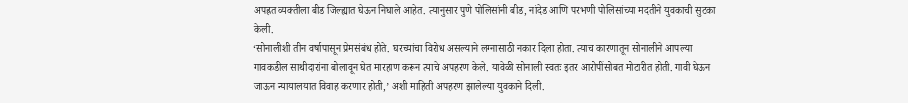अपह्रत व्यक्तीला बीड जिल्ह्यात घेऊन निघाले आहेत. त्यानुसार पुणे पोलिसांनी बीड, नांदेड आणि परभणी पोलिसांच्या मदतीने युवकाची सुटका केली.
‘सोनालीशी तीन वर्षापासून प्रेमसंबंध होते. घरच्यांचा विरोध असल्याने लग्नासाठी नकार दिला होता. त्याच कारणातून सोनालीने आपल्या गावकडील साथीदारांना बोलावून घेत मारहाण करून त्याचे अपहरण केले. यावेळी सोनाली स्वतः इतर आरोपींसोबत मोटारीत होती. गावी घेऊन जाऊन न्यायालयात विवाह करणार होती,’ अशी माहिती अपहरण झालेल्या युवकाने दिली.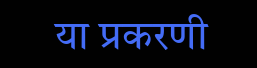या प्रकरणी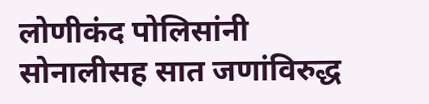लोणीकंद पोलिसांनी सोनालीसह सात जणांविरुद्ध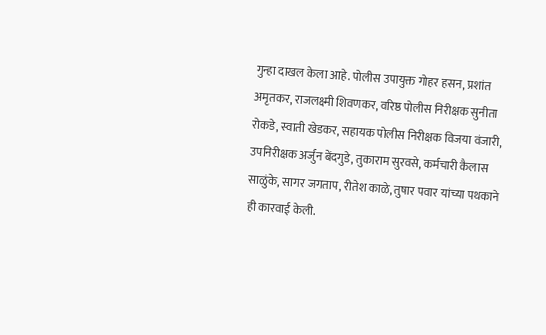गुन्हा दाखल केला आहे. पोलीस उपायुक्त गोहर हसन, प्रशांत अमृतकर, राजलक्ष्मी शिवणकर, वरिष्ठ पोलीस निरीक्षक सुनीता रोकडे, स्वाती खेडकर, सहायक पोलीस निरीक्षक विजया वंजारी, उपनिरीक्षक अर्जुन बेंदगुडे, तुकाराम सुरवसे, कर्मचारी कैलास साळुंके, सागर जगताप, रीतेश काळे, तुषार पवार यांच्या पथकाने ही कारवाई केली.